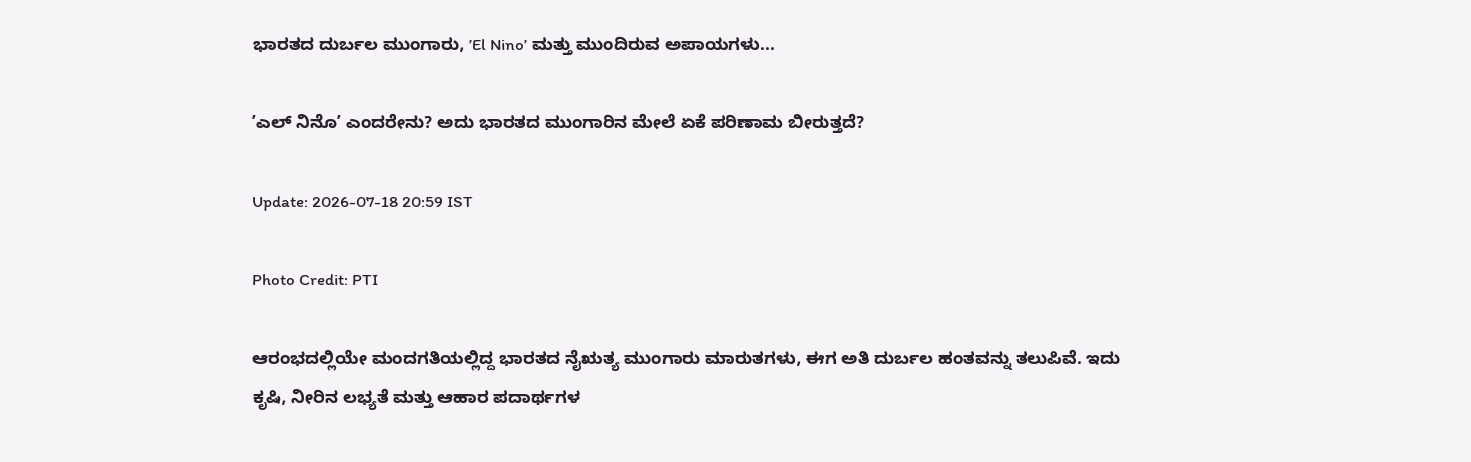ಭಾರತದ ದುರ್ಬಲ ಮುಂಗಾರು, ʼEl Ninoʼ ಮತ್ತು ಮುಂದಿರುವ ಅಪಾಯಗಳು...

ʼಎಲ್ ನಿನೊʼ ಎಂದರೇನು? ಅದು ಭಾರತದ ಮುಂಗಾರಿನ ಮೇಲೆ ಏಕೆ ಪರಿಣಾಮ ಬೀರುತ್ತದೆ?

Update: 2026-07-18 20:59 IST

Photo Credit: PTI

ಆರಂಭದಲ್ಲಿಯೇ ಮಂದಗತಿಯಲ್ಲಿದ್ದ ಭಾರತದ ನೈಋತ್ಯ ಮುಂಗಾರು ಮಾರುತಗಳು, ಈಗ ಅತಿ ದುರ್ಬಲ ಹಂತವನ್ನು ತಲುಪಿವೆ. ಇದು ಕೃಷಿ, ನೀರಿನ ಲಭ್ಯತೆ ಮತ್ತು ಆಹಾರ ಪದಾರ್ಥಗಳ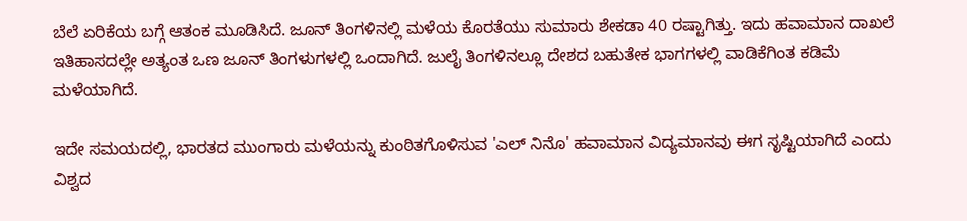ಬೆಲೆ ಏರಿಕೆಯ ಬಗ್ಗೆ ಆತಂಕ ಮೂಡಿಸಿದೆ. ಜೂನ್ ತಿಂಗಳಿನಲ್ಲಿ ಮಳೆಯ ಕೊರತೆಯು ಸುಮಾರು ಶೇಕಡಾ 40 ರಷ್ಟಾಗಿತ್ತು. ಇದು ಹವಾಮಾನ ದಾಖಲೆ ಇತಿಹಾಸದಲ್ಲೇ ಅತ್ಯಂತ ಒಣ ಜೂನ್ ತಿಂಗಳುಗಳಲ್ಲಿ ಒಂದಾಗಿದೆ. ಜುಲೈ ತಿಂಗಳಿನಲ್ಲೂ ದೇಶದ ಬಹುತೇಕ ಭಾಗಗಳಲ್ಲಿ ವಾಡಿಕೆಗಿಂತ ಕಡಿಮೆ ಮಳೆಯಾಗಿದೆ.

ಇದೇ ಸಮಯದಲ್ಲಿ, ಭಾರತದ ಮುಂಗಾರು ಮಳೆಯನ್ನು ಕುಂಠಿತಗೊಳಿಸುವ 'ಎಲ್ ನಿನೊ' ಹವಾಮಾನ ವಿದ್ಯಮಾನವು ಈಗ ಸೃಷ್ಟಿಯಾಗಿದೆ ಎಂದು ವಿಶ್ವದ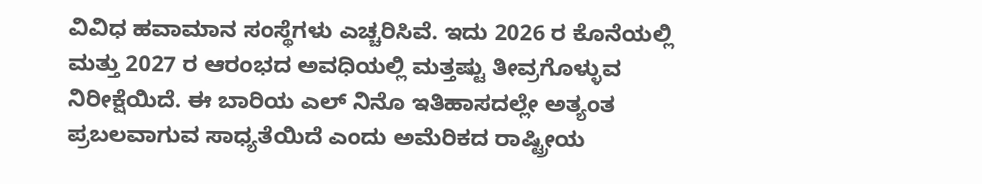ವಿವಿಧ ಹವಾಮಾನ ಸಂಸ್ಥೆಗಳು ಎಚ್ಚರಿಸಿವೆ. ಇದು 2026 ರ ಕೊನೆಯಲ್ಲಿ ಮತ್ತು 2027 ರ ಆರಂಭದ ಅವಧಿಯಲ್ಲಿ ಮತ್ತಷ್ಟು ತೀವ್ರಗೊಳ್ಳುವ ನಿರೀಕ್ಷೆಯಿದೆ. ಈ ಬಾರಿಯ ಎಲ್ ನಿನೊ ಇತಿಹಾಸದಲ್ಲೇ ಅತ್ಯಂತ ಪ್ರಬಲವಾಗುವ ಸಾಧ್ಯತೆಯಿದೆ ಎಂದು ಅಮೆರಿಕದ ರಾಷ್ಟ್ರೀಯ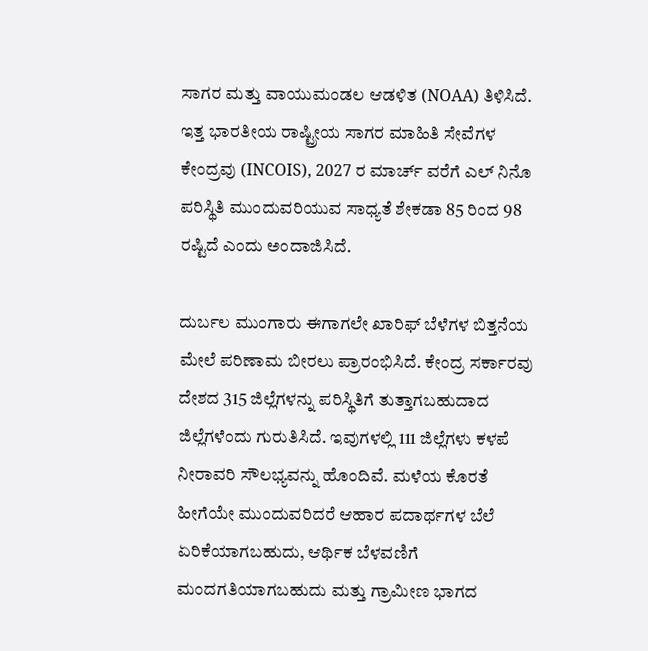ಸಾಗರ ಮತ್ತು ವಾಯುಮಂಡಲ ಆಡಳಿತ (NOAA) ತಿಳಿಸಿದೆ. ಇತ್ತ ಭಾರತೀಯ ರಾಷ್ಟ್ರೀಯ ಸಾಗರ ಮಾಹಿತಿ ಸೇವೆಗಳ ಕೇಂದ್ರವು (INCOIS), 2027 ರ ಮಾರ್ಚ್ ವರೆಗೆ ಎಲ್ ನಿನೊ ಪರಿಸ್ಥಿತಿ ಮುಂದುವರಿಯುವ ಸಾಧ್ಯತೆ ಶೇಕಡಾ 85 ರಿಂದ 98 ರಷ್ಟಿದೆ ಎಂದು ಅಂದಾಜಿಸಿದೆ.

ದುರ್ಬಲ ಮುಂಗಾರು ಈಗಾಗಲೇ ಖಾರಿಫ್ ಬೆಳೆಗಳ ಬಿತ್ತನೆಯ ಮೇಲೆ ಪರಿಣಾಮ ಬೀರಲು ಪ್ರಾರಂಭಿಸಿದೆ. ಕೇಂದ್ರ ಸರ್ಕಾರವು ದೇಶದ 315 ಜಿಲ್ಲೆಗಳನ್ನು ಪರಿಸ್ಥಿತಿಗೆ ತುತ್ತಾಗಬಹುದಾದ ಜಿಲ್ಲೆಗಳೆಂದು ಗುರುತಿಸಿದೆ. ಇವುಗಳಲ್ಲಿ 111 ಜಿಲ್ಲೆಗಳು ಕಳಪೆ ನೀರಾವರಿ ಸೌಲಭ್ಯವನ್ನು ಹೊಂದಿವೆ. ಮಳೆಯ ಕೊರತೆ ಹೀಗೆಯೇ ಮುಂದುವರಿದರೆ ಆಹಾರ ಪದಾರ್ಥಗಳ ಬೆಲೆ ಏರಿಕೆಯಾಗಬಹುದು, ಆರ್ಥಿಕ ಬೆಳವಣಿಗೆ ಮಂದಗತಿಯಾಗಬಹುದು ಮತ್ತು ಗ್ರಾಮೀಣ ಭಾಗದ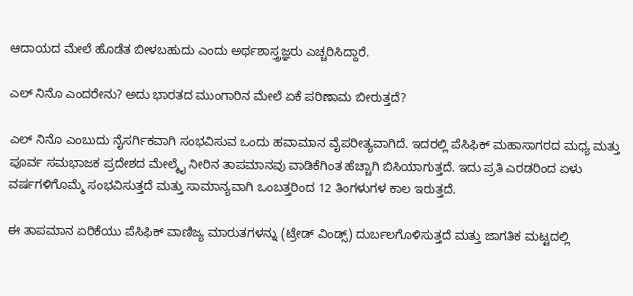ಆದಾಯದ ಮೇಲೆ ಹೊಡೆತ ಬೀಳಬಹುದು ಎಂದು ಅರ್ಥಶಾಸ್ತ್ರಜ್ಞರು ಎಚ್ಚರಿಸಿದ್ದಾರೆ.

ಎಲ್ ನಿನೊ ಎಂದರೇನು? ಅದು ಭಾರತದ ಮುಂಗಾರಿನ ಮೇಲೆ ಏಕೆ ಪರಿಣಾಮ ಬೀರುತ್ತದೆ?

ಎಲ್ ನಿನೊ ಎಂಬುದು ನೈಸರ್ಗಿಕವಾಗಿ ಸಂಭವಿಸುವ ಒಂದು ಹವಾಮಾನ ವೈಪರೀತ್ಯವಾಗಿದೆ. ಇದರಲ್ಲಿ ಪೆಸಿಫಿಕ್ ಮಹಾಸಾಗರದ ಮಧ್ಯ ಮತ್ತು ಪೂರ್ವ ಸಮಭಾಜಕ ಪ್ರದೇಶದ ಮೇಲ್ಮೈ ನೀರಿನ ತಾಪಮಾನವು ವಾಡಿಕೆಗಿಂತ ಹೆಚ್ಚಾಗಿ ಬಿಸಿಯಾಗುತ್ತದೆ. ಇದು ಪ್ರತಿ ಎರಡರಿಂದ ಏಳು ವರ್ಷಗಳಿಗೊಮ್ಮೆ ಸಂಭವಿಸುತ್ತದೆ ಮತ್ತು ಸಾಮಾನ್ಯವಾಗಿ ಒಂಬತ್ತರಿಂದ 12 ತಿಂಗಳುಗಳ ಕಾಲ ಇರುತ್ತದೆ.

ಈ ತಾಪಮಾನ ಏರಿಕೆಯು ಪೆಸಿಫಿಕ್ ವಾಣಿಜ್ಯ ಮಾರುತಗಳನ್ನು (ಟ್ರೇಡ್ ವಿಂಡ್ಸ್) ದುರ್ಬಲಗೊಳಿಸುತ್ತದೆ ಮತ್ತು ಜಾಗತಿಕ ಮಟ್ಟದಲ್ಲಿ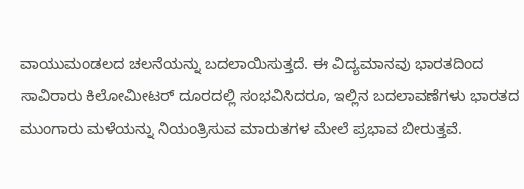ವಾಯುಮಂಡಲದ ಚಲನೆಯನ್ನು ಬದಲಾಯಿಸುತ್ತದೆ. ಈ ವಿದ್ಯಮಾನವು ಭಾರತದಿಂದ ಸಾವಿರಾರು ಕಿಲೋಮೀಟರ್ ದೂರದಲ್ಲಿ ಸಂಭವಿಸಿದರೂ, ಇಲ್ಲಿನ ಬದಲಾವಣೆಗಳು ಭಾರತದ ಮುಂಗಾರು ಮಳೆಯನ್ನು ನಿಯಂತ್ರಿಸುವ ಮಾರುತಗಳ ಮೇಲೆ ಪ್ರಭಾವ ಬೀರುತ್ತವೆ.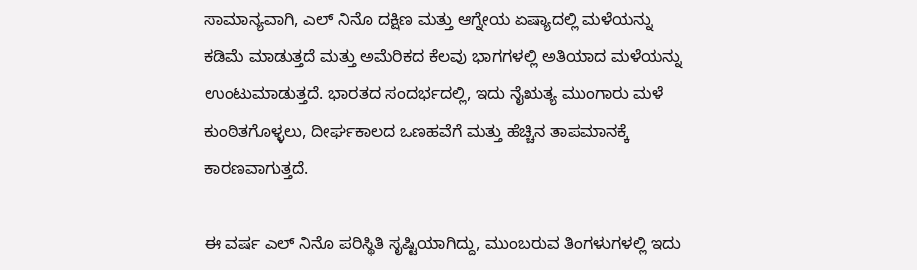ಸಾಮಾನ್ಯವಾಗಿ, ಎಲ್ ನಿನೊ ದಕ್ಷಿಣ ಮತ್ತು ಆಗ್ನೇಯ ಏಷ್ಯಾದಲ್ಲಿ ಮಳೆಯನ್ನು ಕಡಿಮೆ ಮಾಡುತ್ತದೆ ಮತ್ತು ಅಮೆರಿಕದ ಕೆಲವು ಭಾಗಗಳಲ್ಲಿ ಅತಿಯಾದ ಮಳೆಯನ್ನು ಉಂಟುಮಾಡುತ್ತದೆ. ಭಾರತದ ಸಂದರ್ಭದಲ್ಲಿ, ಇದು ನೈಋತ್ಯ ಮುಂಗಾರು ಮಳೆ ಕುಂಠಿತಗೊಳ್ಳಲು, ದೀರ್ಘಕಾಲದ ಒಣಹವೆಗೆ ಮತ್ತು ಹೆಚ್ಚಿನ ತಾಪಮಾನಕ್ಕೆ ಕಾರಣವಾಗುತ್ತದೆ.

ಈ ವರ್ಷ ಎಲ್ ನಿನೊ ಪರಿಸ್ಥಿತಿ ಸೃಷ್ಟಿಯಾಗಿದ್ದು, ಮುಂಬರುವ ತಿಂಗಳುಗಳಲ್ಲಿ ಇದು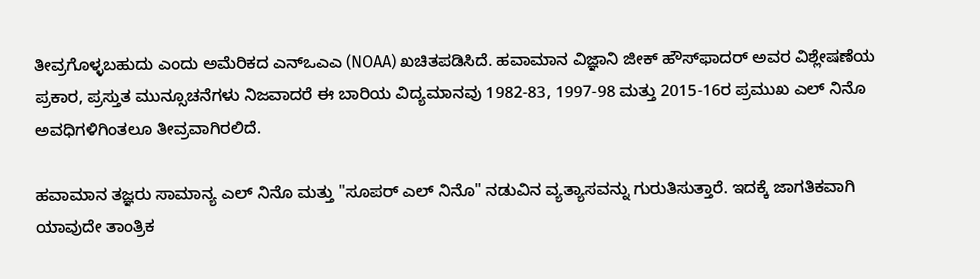ತೀವ್ರಗೊಳ್ಳಬಹುದು ಎಂದು ಅಮೆರಿಕದ ಎನ್‌ಒಎಎ (NOAA) ಖಚಿತಪಡಿಸಿದೆ. ಹವಾಮಾನ ವಿಜ್ಞಾನಿ ಜೀಕ್ ಹೌಸ್‌ಫಾದರ್ ಅವರ ವಿಶ್ಲೇಷಣೆಯ ಪ್ರಕಾರ, ಪ್ರಸ್ತುತ ಮುನ್ಸೂಚನೆಗಳು ನಿಜವಾದರೆ ಈ ಬಾರಿಯ ವಿದ್ಯಮಾನವು 1982-83, 1997-98 ಮತ್ತು 2015-16ರ ಪ್ರಮುಖ ಎಲ್ ನಿನೊ ಅವಧಿಗಳಿಗಿಂತಲೂ ತೀವ್ರವಾಗಿರಲಿದೆ.

ಹವಾಮಾನ ತಜ್ಞರು ಸಾಮಾನ್ಯ ಎಲ್ ನಿನೊ ಮತ್ತು "ಸೂಪರ್ ಎಲ್ ನಿನೊ" ನಡುವಿನ ವ್ಯತ್ಯಾಸವನ್ನು ಗುರುತಿಸುತ್ತಾರೆ. ಇದಕ್ಕೆ ಜಾಗತಿಕವಾಗಿ ಯಾವುದೇ ತಾಂತ್ರಿಕ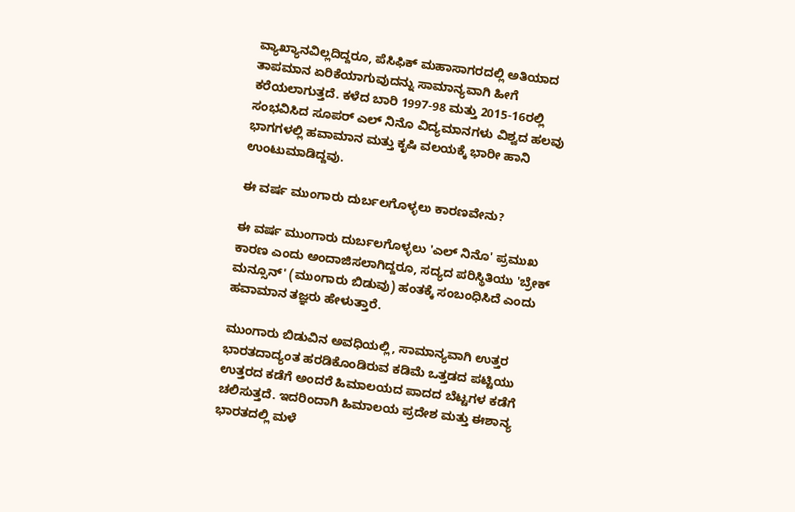ವ್ಯಾಖ್ಯಾನವಿಲ್ಲದಿದ್ದರೂ, ಪೆಸಿಫಿಕ್ ಮಹಾಸಾಗರದಲ್ಲಿ ಅತಿಯಾದ ತಾಪಮಾನ ಏರಿಕೆಯಾಗುವುದನ್ನು ಸಾಮಾನ್ಯವಾಗಿ ಹೀಗೆ ಕರೆಯಲಾಗುತ್ತದೆ. ಕಳೆದ ಬಾರಿ 1997-98 ಮತ್ತು 2015-16ರಲ್ಲಿ ಸಂಭವಿಸಿದ ಸೂಪರ್ ಎಲ್ ನಿನೊ ವಿದ್ಯಮಾನಗಳು ವಿಶ್ವದ ಹಲವು ಭಾಗಗಳಲ್ಲಿ ಹವಾಮಾನ ಮತ್ತು ಕೃಷಿ ವಲಯಕ್ಕೆ ಭಾರೀ ಹಾನಿ ಉಂಟುಮಾಡಿದ್ದವು.

ಈ ವರ್ಷ ಮುಂಗಾರು ದುರ್ಬಲಗೊಳ್ಳಲು ಕಾರಣವೇನು?

ಈ ವರ್ಷ ಮುಂಗಾರು ದುರ್ಬಲಗೊಳ್ಳಲು 'ಎಲ್ ನಿನೊ' ಪ್ರಮುಖ ಕಾರಣ ಎಂದು ಅಂದಾಜಿಸಲಾಗಿದ್ದರೂ, ಸದ್ಯದ ಪರಿಸ್ಥಿತಿಯು 'ಬ್ರೇಕ್ ಮನ್ಸೂನ್' (ಮುಂಗಾರು ಬಿಡುವು) ಹಂತಕ್ಕೆ ಸಂಬಂಧಿಸಿದೆ ಎಂದು ಹವಾಮಾನ ತಜ್ಞರು ಹೇಳುತ್ತಾರೆ.

ಮುಂಗಾರು ಬಿಡುವಿನ ಅವಧಿಯಲ್ಲಿ, ಸಾಮಾನ್ಯವಾಗಿ ಉತ್ತರ ಭಾರತದಾದ್ಯಂತ ಹರಡಿಕೊಂಡಿರುವ ಕಡಿಮೆ ಒತ್ತಡದ ಪಟ್ಟಿಯು ಉತ್ತರದ ಕಡೆಗೆ ಅಂದರೆ ಹಿಮಾಲಯದ ಪಾದದ ಬೆಟ್ಟಗಳ ಕಡೆಗೆ ಚಲಿಸುತ್ತದೆ. ಇದರಿಂದಾಗಿ ಹಿಮಾಲಯ ಪ್ರದೇಶ ಮತ್ತು ಈಶಾನ್ಯ ಭಾರತದಲ್ಲಿ ಮಳೆ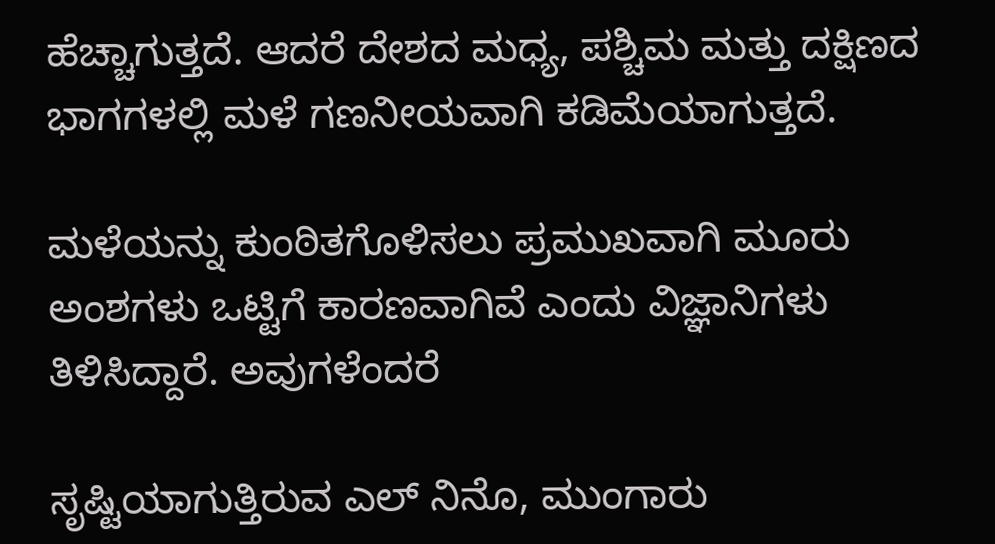ಹೆಚ್ಚಾಗುತ್ತದೆ. ಆದರೆ ದೇಶದ ಮಧ್ಯ, ಪಶ್ಚಿಮ ಮತ್ತು ದಕ್ಷಿಣದ ಭಾಗಗಳಲ್ಲಿ ಮಳೆ ಗಣನೀಯವಾಗಿ ಕಡಿಮೆಯಾಗುತ್ತದೆ.

ಮಳೆಯನ್ನು ಕುಂಠಿತಗೊಳಿಸಲು ಪ್ರಮುಖವಾಗಿ ಮೂರು ಅಂಶಗಳು ಒಟ್ಟಿಗೆ ಕಾರಣವಾಗಿವೆ ಎಂದು ವಿಜ್ಞಾನಿಗಳು ತಿಳಿಸಿದ್ದಾರೆ. ಅವುಗಳೆಂದರೆ

ಸೃಷ್ಟಿಯಾಗುತ್ತಿರುವ ಎಲ್ ನಿನೊ, ಮುಂಗಾರು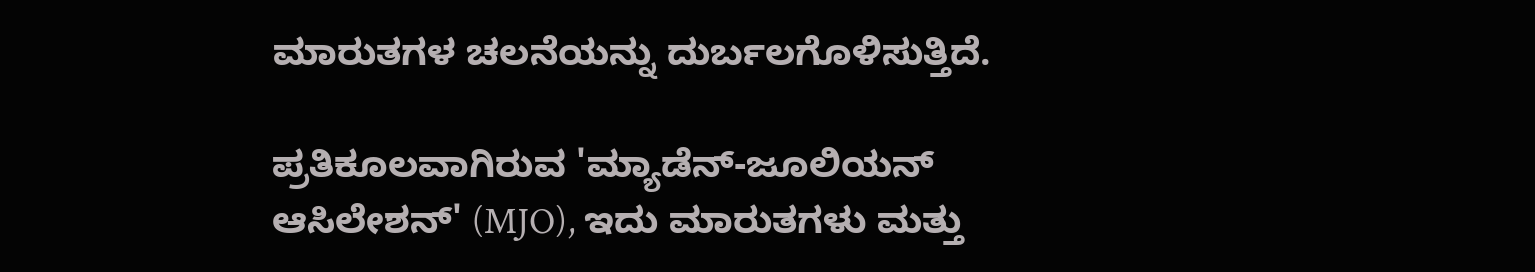ಮಾರುತಗಳ ಚಲನೆಯನ್ನು ದುರ್ಬಲಗೊಳಿಸುತ್ತಿದೆ.

ಪ್ರತಿಕೂಲವಾಗಿರುವ 'ಮ್ಯಾಡೆನ್-ಜೂಲಿಯನ್ ಆಸಿಲೇಶನ್' (MJO), ಇದು ಮಾರುತಗಳು ಮತ್ತು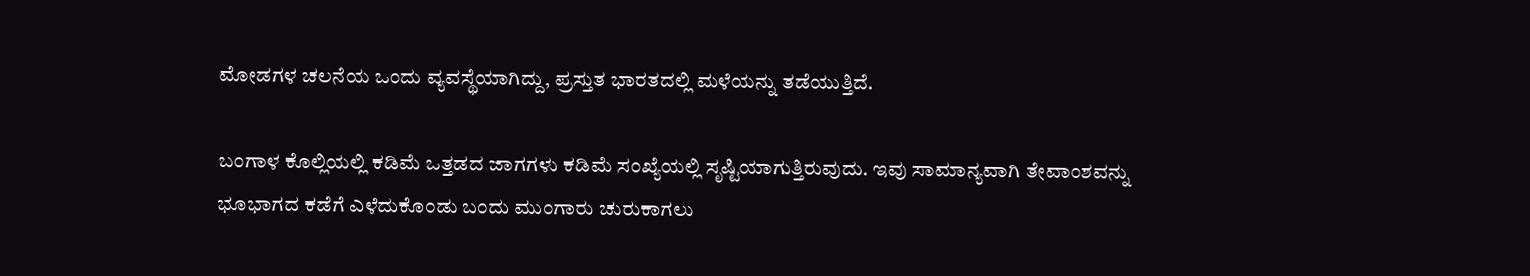ಮೋಡಗಳ ಚಲನೆಯ ಒಂದು ವ್ಯವಸ್ಥೆಯಾಗಿದ್ದು, ಪ್ರಸ್ತುತ ಭಾರತದಲ್ಲಿ ಮಳೆಯನ್ನು ತಡೆಯುತ್ತಿದೆ.

ಬಂಗಾಳ ಕೊಲ್ಲಿಯಲ್ಲಿ ಕಡಿಮೆ ಒತ್ತಡದ ಜಾಗಗಳು ಕಡಿಮೆ ಸಂಖ್ಯೆಯಲ್ಲಿ ಸೃಷ್ಟಿಯಾಗುತ್ತಿರುವುದು. ಇವು ಸಾಮಾನ್ಯವಾಗಿ ತೇವಾಂಶವನ್ನು ಭೂಭಾಗದ ಕಡೆಗೆ ಎಳೆದುಕೊಂಡು ಬಂದು ಮುಂಗಾರು ಚುರುಕಾಗಲು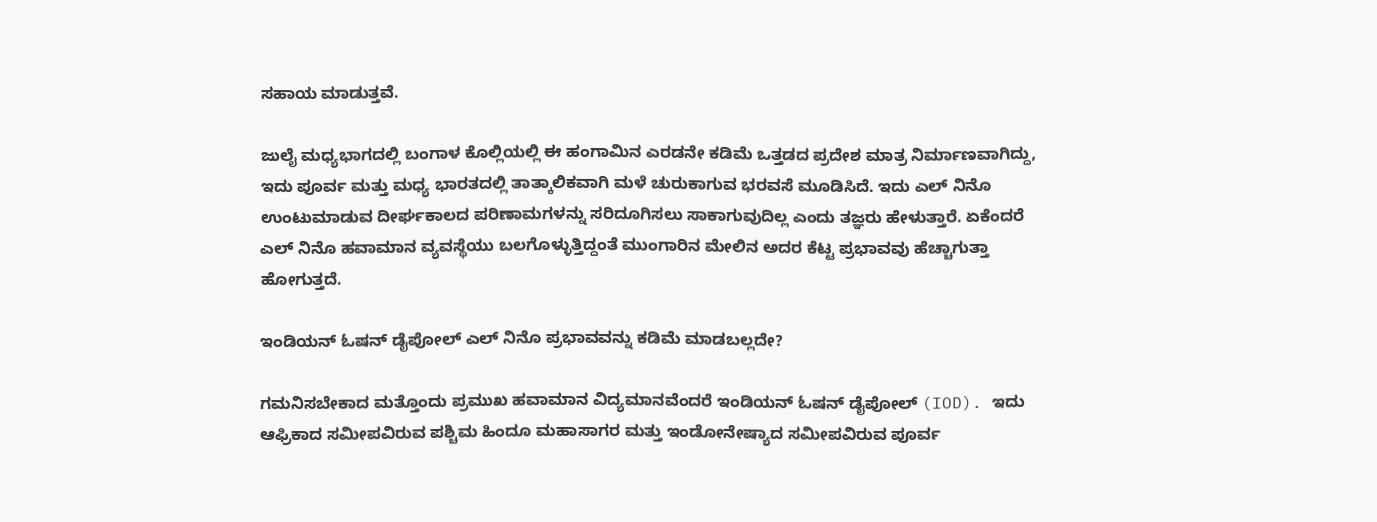ಸಹಾಯ ಮಾಡುತ್ತವೆ.

ಜುಲೈ ಮಧ್ಯಭಾಗದಲ್ಲಿ ಬಂಗಾಳ ಕೊಲ್ಲಿಯಲ್ಲಿ ಈ ಹಂಗಾಮಿನ ಎರಡನೇ ಕಡಿಮೆ ಒತ್ತಡದ ಪ್ರದೇಶ ಮಾತ್ರ ನಿರ್ಮಾಣವಾಗಿದ್ದು, ಇದು ಪೂರ್ವ ಮತ್ತು ಮಧ್ಯ ಭಾರತದಲ್ಲಿ ತಾತ್ಕಾಲಿಕವಾಗಿ ಮಳೆ ಚುರುಕಾಗುವ ಭರವಸೆ ಮೂಡಿಸಿದೆ. ಇದು ಎಲ್ ನಿನೊ ಉಂಟುಮಾಡುವ ದೀರ್ಘಕಾಲದ ಪರಿಣಾಮಗಳನ್ನು ಸರಿದೂಗಿಸಲು ಸಾಕಾಗುವುದಿಲ್ಲ ಎಂದು ತಜ್ಞರು ಹೇಳುತ್ತಾರೆ. ಏಕೆಂದರೆ ಎಲ್ ನಿನೊ ಹವಾಮಾನ ವ್ಯವಸ್ಥೆಯು ಬಲಗೊಳ್ಳುತ್ತಿದ್ದಂತೆ ಮುಂಗಾರಿನ ಮೇಲಿನ ಅದರ ಕೆಟ್ಟ ಪ್ರಭಾವವು ಹೆಚ್ಚಾಗುತ್ತಾ ಹೋಗುತ್ತದೆ.

ಇಂಡಿಯನ್ ಓಷನ್ ಡೈಪೋಲ್ ಎಲ್ ನಿನೊ ಪ್ರಭಾವವನ್ನು ಕಡಿಮೆ ಮಾಡಬಲ್ಲದೇ?

ಗಮನಿಸಬೇಕಾದ ಮತ್ತೊಂದು ಪ್ರಮುಖ ಹವಾಮಾನ ವಿದ್ಯಮಾನವೆಂದರೆ ಇಂಡಿಯನ್ ಓಷನ್ ಡೈಪೋಲ್ (IOD). ಇದು ಆಫ್ರಿಕಾದ ಸಮೀಪವಿರುವ ಪಶ್ಚಿಮ ಹಿಂದೂ ಮಹಾಸಾಗರ ಮತ್ತು ಇಂಡೋನೇಷ್ಯಾದ ಸಮೀಪವಿರುವ ಪೂರ್ವ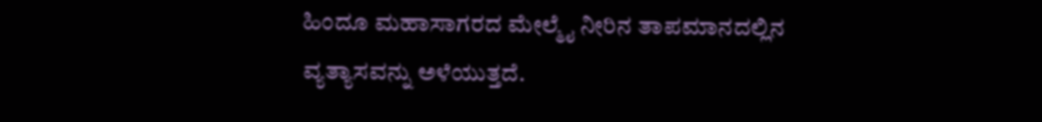ಹಿಂದೂ ಮಹಾಸಾಗರದ ಮೇಲ್ಮೈ ನೀರಿನ ತಾಪಮಾನದಲ್ಲಿನ ವ್ಯತ್ಯಾಸವನ್ನು ಅಳೆಯುತ್ತದೆ.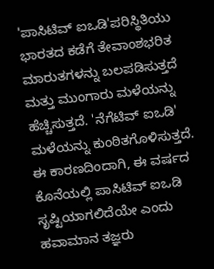'ಪಾಸಿಟಿವ್ ಐಒಡಿ'ಪರಿಸ್ಥಿತಿಯು ಭಾರತದ ಕಡೆಗೆ ತೇವಾಂಶಭರಿತ ಮಾರುತಗಳನ್ನು ಬಲಪಡಿಸುತ್ತದೆ ಮತ್ತು ಮುಂಗಾರು ಮಳೆಯನ್ನು ಹೆಚ್ಚಿಸುತ್ತದೆ. 'ನೆಗೆಟಿವ್ ಐಒಡಿ' ಮಳೆಯನ್ನು ಕುಂಠಿತಗೊಳಿಸುತ್ತದೆ. ಈ ಕಾರಣದಿಂದಾಗಿ, ಈ ವರ್ಷದ ಕೊನೆಯಲ್ಲಿ ಪಾಸಿಟಿವ್ ಐಒಡಿ ಸೃಷ್ಟಿಯಾಗಲಿದೆಯೇ ಎಂದು ಹವಾಮಾನ ತಜ್ಞರು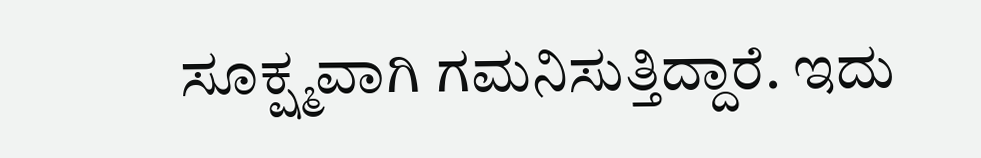ಸೂಕ್ಷ್ಮವಾಗಿ ಗಮನಿಸುತ್ತಿದ್ದಾರೆ. ಇದು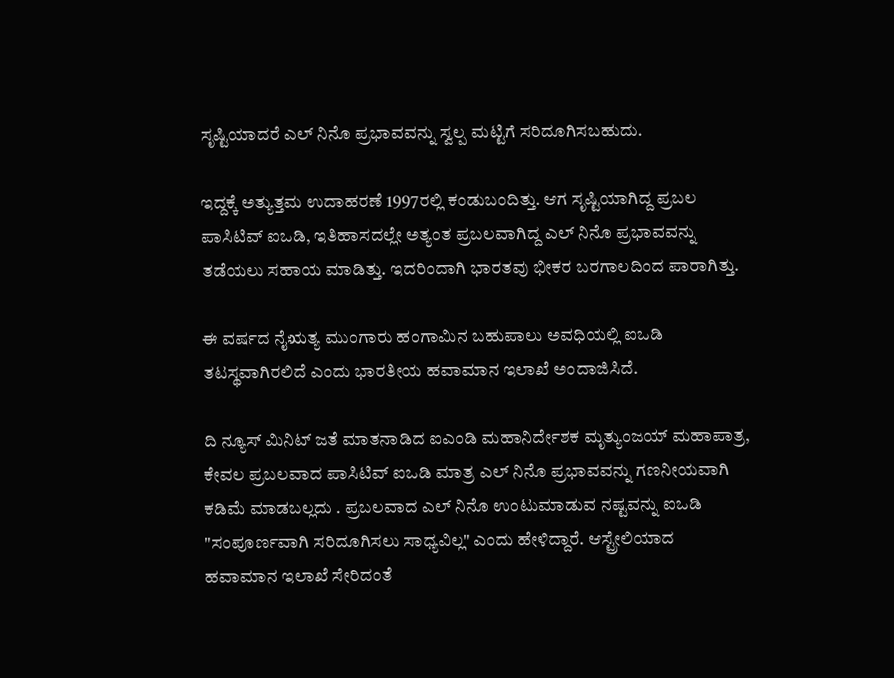ಸೃಷ್ಟಿಯಾದರೆ ಎಲ್ ನಿನೊ ಪ್ರಭಾವವನ್ನು ಸ್ವಲ್ಪ ಮಟ್ಟಿಗೆ ಸರಿದೂಗಿಸಬಹುದು.

ಇದ್ದಕ್ಕೆ ಅತ್ಯುತ್ತಮ ಉದಾಹರಣೆ 1997ರಲ್ಲಿ ಕಂಡುಬಂದಿತ್ತು. ಆಗ ಸೃಷ್ಟಿಯಾಗಿದ್ದ ಪ್ರಬಲ ಪಾಸಿಟಿವ್ ಐಒಡಿ, ಇತಿಹಾಸದಲ್ಲೇ ಅತ್ಯಂತ ಪ್ರಬಲವಾಗಿದ್ದ ಎಲ್ ನಿನೊ ಪ್ರಭಾವವನ್ನು ತಡೆಯಲು ಸಹಾಯ ಮಾಡಿತ್ತು. ಇದರಿಂದಾಗಿ ಭಾರತವು ಭೀಕರ ಬರಗಾಲದಿಂದ ಪಾರಾಗಿತ್ತು.

ಈ ವರ್ಷದ ನೈಋತ್ಯ ಮುಂಗಾರು ಹಂಗಾಮಿನ ಬಹುಪಾಲು ಅವಧಿಯಲ್ಲಿ ಐಒಡಿ ತಟಸ್ಥವಾಗಿರಲಿದೆ ಎಂದು ಭಾರತೀಯ ಹವಾಮಾನ ಇಲಾಖೆ ಅಂದಾಜಿಸಿದೆ.

ದಿ ನ್ಯೂಸ್ ಮಿನಿಟ್ ಜತೆ ಮಾತನಾಡಿದ ಐಎಂಡಿ ಮಹಾನಿರ್ದೇಶಕ ಮೃತ್ಯುಂಜಯ್ ಮಹಾಪಾತ್ರ, ಕೇವಲ ಪ್ರಬಲವಾದ ಪಾಸಿಟಿವ್ ಐಒಡಿ ಮಾತ್ರ ಎಲ್ ನಿನೊ ಪ್ರಭಾವವನ್ನು ಗಣನೀಯವಾಗಿ ಕಡಿಮೆ ಮಾಡಬಲ್ಲದು . ಪ್ರಬಲವಾದ ಎಲ್ ನಿನೊ ಉಂಟುಮಾಡುವ ನಷ್ಟವನ್ನು ಐಒಡಿ "ಸಂಪೂರ್ಣವಾಗಿ ಸರಿದೂಗಿಸಲು ಸಾಧ್ಯವಿಲ್ಲ" ಎಂದು ಹೇಳಿದ್ದಾರೆ. ಆಸ್ಟ್ರೇಲಿಯಾದ ಹವಾಮಾನ ಇಲಾಖೆ ಸೇರಿದಂತೆ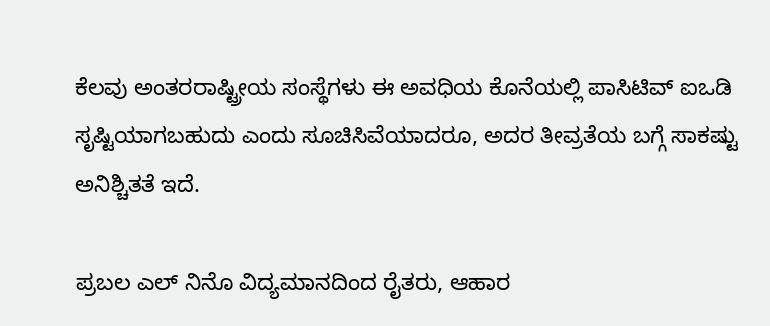ಕೆಲವು ಅಂತರರಾಷ್ಟ್ರೀಯ ಸಂಸ್ಥೆಗಳು ಈ ಅವಧಿಯ ಕೊನೆಯಲ್ಲಿ ಪಾಸಿಟಿವ್ ಐಒಡಿ ಸೃಷ್ಟಿಯಾಗಬಹುದು ಎಂದು ಸೂಚಿಸಿವೆಯಾದರೂ, ಅದರ ತೀವ್ರತೆಯ ಬಗ್ಗೆ ಸಾಕಷ್ಟು ಅನಿಶ್ಚಿತತೆ ಇದೆ.

ಪ್ರಬಲ ಎಲ್ ನಿನೊ ವಿದ್ಯಮಾನದಿಂದ ರೈತರು, ಆಹಾರ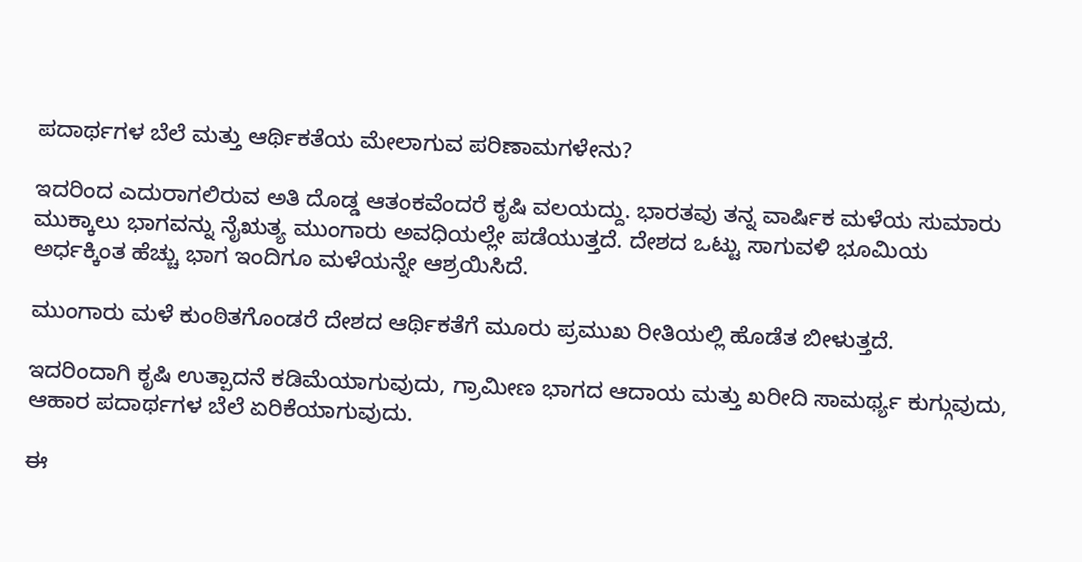ಪದಾರ್ಥಗಳ ಬೆಲೆ ಮತ್ತು ಆರ್ಥಿಕತೆಯ ಮೇಲಾಗುವ ಪರಿಣಾಮಗಳೇನು?

ಇದರಿಂದ ಎದುರಾಗಲಿರುವ ಅತಿ ದೊಡ್ಡ ಆತಂಕವೆಂದರೆ ಕೃಷಿ ವಲಯದ್ದು. ಭಾರತವು ತನ್ನ ವಾರ್ಷಿಕ ಮಳೆಯ ಸುಮಾರು ಮುಕ್ಕಾಲು ಭಾಗವನ್ನು ನೈಋತ್ಯ ಮುಂಗಾರು ಅವಧಿಯಲ್ಲೇ ಪಡೆಯುತ್ತದೆ. ದೇಶದ ಒಟ್ಟು ಸಾಗುವಳಿ ಭೂಮಿಯ ಅರ್ಧಕ್ಕಿಂತ ಹೆಚ್ಚು ಭಾಗ ಇಂದಿಗೂ ಮಳೆಯನ್ನೇ ಆಶ್ರಯಿಸಿದೆ.

ಮುಂಗಾರು ಮಳೆ ಕುಂಠಿತಗೊಂಡರೆ ದೇಶದ ಆರ್ಥಿಕತೆಗೆ ಮೂರು ಪ್ರಮುಖ ರೀತಿಯಲ್ಲಿ ಹೊಡೆತ ಬೀಳುತ್ತದೆ.

ಇದರಿಂದಾಗಿ ಕೃಷಿ ಉತ್ಪಾದನೆ ಕಡಿಮೆಯಾಗುವುದು, ಗ್ರಾಮೀಣ ಭಾಗದ ಆದಾಯ ಮತ್ತು ಖರೀದಿ ಸಾಮರ್ಥ್ಯ ಕುಗ್ಗುವುದು, ಆಹಾರ ಪದಾರ್ಥಗಳ ಬೆಲೆ ಏರಿಕೆಯಾಗುವುದು.

ಈ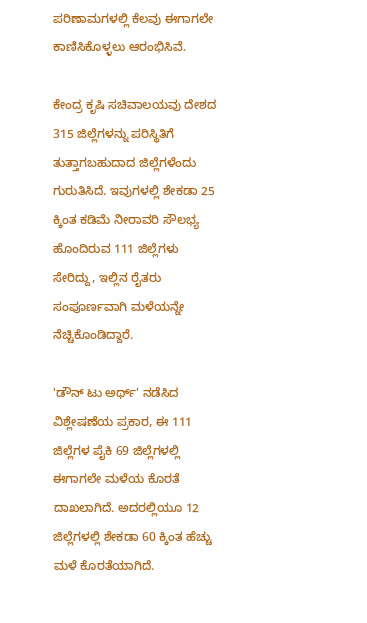ಪರಿಣಾಮಗಳಲ್ಲಿ ಕೆಲವು ಈಗಾಗಲೇ ಕಾಣಿಸಿಕೊಳ್ಳಲು ಆರಂಭಿಸಿವೆ.

ಕೇಂದ್ರ ಕೃಷಿ ಸಚಿವಾಲಯವು ದೇಶದ 315 ಜಿಲ್ಲೆಗಳನ್ನು ಪರಿಸ್ಥಿತಿಗೆ ತುತ್ತಾಗಬಹುದಾದ ಜಿಲ್ಲೆಗಳೆಂದು ಗುರುತಿಸಿದೆ. ಇವುಗಳಲ್ಲಿ ಶೇಕಡಾ 25 ಕ್ಕಿಂತ ಕಡಿಮೆ ನೀರಾವರಿ ಸೌಲಭ್ಯ ಹೊಂದಿರುವ 111 ಜಿಲ್ಲೆಗಳು ಸೇರಿದ್ದು, ಇಲ್ಲಿನ ರೈತರು ಸಂಪೂರ್ಣವಾಗಿ ಮಳೆಯನ್ನೇ ನೆಚ್ಚಿಕೊಂಡಿದ್ದಾರೆ.

'ಡೌನ್ ಟು ಅರ್ಥ್' ನಡೆಸಿದ ವಿಶ್ಲೇಷಣೆಯ ಪ್ರಕಾರ, ಈ 111 ಜಿಲ್ಲೆಗಳ ಪೈಕಿ 69 ಜಿಲ್ಲೆಗಳಲ್ಲಿ ಈಗಾಗಲೇ ಮಳೆಯ ಕೊರತೆ ದಾಖಲಾಗಿದೆ. ಅದರಲ್ಲಿಯೂ 12 ಜಿಲ್ಲೆಗಳಲ್ಲಿ ಶೇಕಡಾ 60 ಕ್ಕಿಂತ ಹೆಚ್ಚು ಮಳೆ ಕೊರತೆಯಾಗಿದೆ.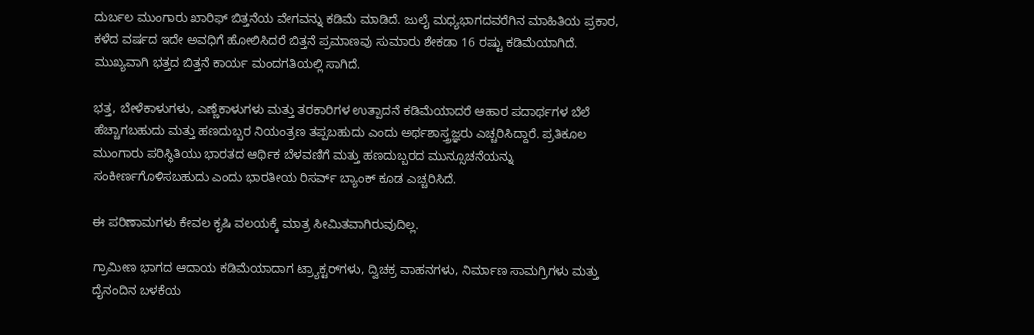ದುರ್ಬಲ ಮುಂಗಾರು ಖಾರಿಫ್ ಬಿತ್ತನೆಯ ವೇಗವನ್ನು ಕಡಿಮೆ ಮಾಡಿದೆ. ಜುಲೈ ಮಧ್ಯಭಾಗದವರೆಗಿನ ಮಾಹಿತಿಯ ಪ್ರಕಾರ, ಕಳೆದ ವರ್ಷದ ಇದೇ ಅವಧಿಗೆ ಹೋಲಿಸಿದರೆ ಬಿತ್ತನೆ ಪ್ರಮಾಣವು ಸುಮಾರು ಶೇಕಡಾ 16 ರಷ್ಟು ಕಡಿಮೆಯಾಗಿದೆ. ಮುಖ್ಯವಾಗಿ ಭತ್ತದ ಬಿತ್ತನೆ ಕಾರ್ಯ ಮಂದಗತಿಯಲ್ಲಿ ಸಾಗಿದೆ.

ಭತ್ತ, ಬೇಳೆಕಾಳುಗಳು, ಎಣ್ಣೆಕಾಳುಗಳು ಮತ್ತು ತರಕಾರಿಗಳ ಉತ್ಪಾದನೆ ಕಡಿಮೆಯಾದರೆ ಆಹಾರ ಪದಾರ್ಥಗಳ ಬೆಲೆ ಹೆಚ್ಚಾಗಬಹುದು ಮತ್ತು ಹಣದುಬ್ಬರ ನಿಯಂತ್ರಣ ತಪ್ಪಬಹುದು ಎಂದು ಅರ್ಥಶಾಸ್ತ್ರಜ್ಞರು ಎಚ್ಚರಿಸಿದ್ದಾರೆ. ಪ್ರತಿಕೂಲ ಮುಂಗಾರು ಪರಿಸ್ಥಿತಿಯು ಭಾರತದ ಆರ್ಥಿಕ ಬೆಳವಣಿಗೆ ಮತ್ತು ಹಣದುಬ್ಬರದ ಮುನ್ಸೂಚನೆಯನ್ನು ಸಂಕೀರ್ಣಗೊಳಿಸಬಹುದು ಎಂದು ಭಾರತೀಯ ರಿಸರ್ವ್ ಬ್ಯಾಂಕ್ ಕೂಡ ಎಚ್ಚರಿಸಿದೆ.

ಈ ಪರಿಣಾಮಗಳು ಕೇವಲ ಕೃಷಿ ವಲಯಕ್ಕೆ ಮಾತ್ರ ಸೀಮಿತವಾಗಿರುವುದಿಲ್ಲ.

ಗ್ರಾಮೀಣ ಭಾಗದ ಆದಾಯ ಕಡಿಮೆಯಾದಾಗ ಟ್ರ್ಯಾಕ್ಟರ್‌ಗಳು, ದ್ವಿಚಕ್ರ ವಾಹನಗಳು, ನಿರ್ಮಾಣ ಸಾಮಗ್ರಿಗಳು ಮತ್ತು ದೈನಂದಿನ ಬಳಕೆಯ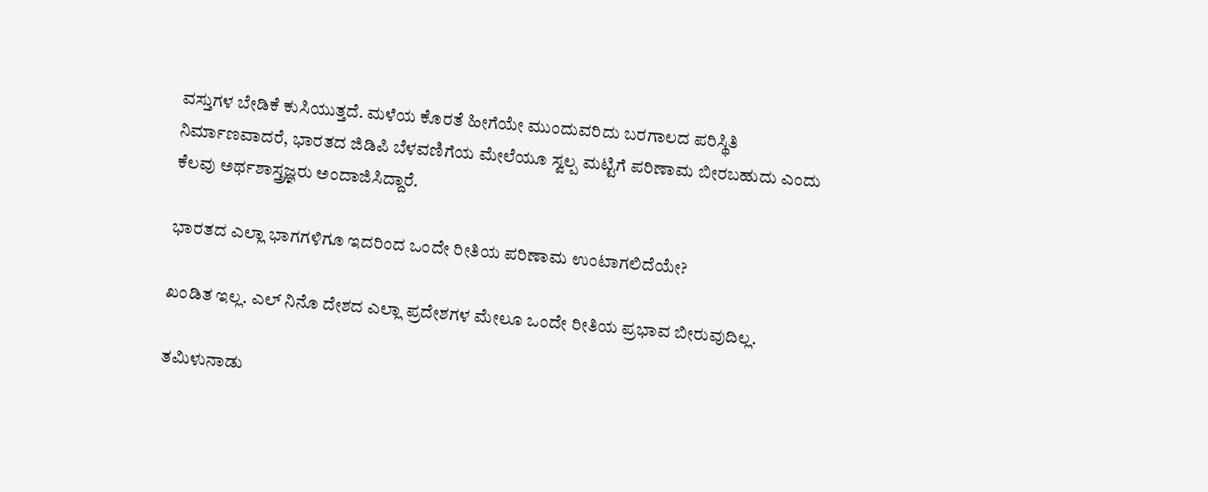ವಸ್ತುಗಳ ಬೇಡಿಕೆ ಕುಸಿಯುತ್ತದೆ. ಮಳೆಯ ಕೊರತೆ ಹೀಗೆಯೇ ಮುಂದುವರಿದು ಬರಗಾಲದ ಪರಿಸ್ಥಿತಿ ನಿರ್ಮಾಣವಾದರೆ, ಭಾರತದ ಜಿಡಿಪಿ ಬೆಳವಣಿಗೆಯ ಮೇಲೆಯೂ ಸ್ವಲ್ಪ ಮಟ್ಟಿಗೆ ಪರಿಣಾಮ ಬೀರಬಹುದು ಎಂದು ಕೆಲವು ಅರ್ಥಶಾಸ್ತ್ರಜ್ಞರು ಅಂದಾಜಿಸಿದ್ದಾರೆ.

ಭಾರತದ ಎಲ್ಲಾ ಭಾಗಗಳಿಗೂ ಇದರಿಂದ ಒಂದೇ ರೀತಿಯ ಪರಿಣಾಮ ಉಂಟಾಗಲಿದೆಯೇ?

ಖಂಡಿತ ಇಲ್ಲ. ಎಲ್ ನಿನೊ ದೇಶದ ಎಲ್ಲಾ ಪ್ರದೇಶಗಳ ಮೇಲೂ ಒಂದೇ ರೀತಿಯ ಪ್ರಭಾವ ಬೀರುವುದಿಲ್ಲ.

ತಮಿಳುನಾಡು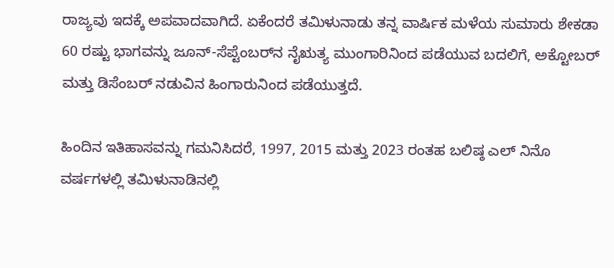ರಾಜ್ಯವು ಇದಕ್ಕೆ ಅಪವಾದವಾಗಿದೆ. ಏಕೆಂದರೆ ತಮಿಳುನಾಡು ತನ್ನ ವಾರ್ಷಿಕ ಮಳೆಯ ಸುಮಾರು ಶೇಕಡಾ 60 ರಷ್ಟು ಭಾಗವನ್ನು ಜೂನ್-ಸೆಪ್ಟೆಂಬರ್‌ನ ನೈಋತ್ಯ ಮುಂಗಾರಿನಿಂದ ಪಡೆಯುವ ಬದಲಿಗೆ, ಅಕ್ಟೋಬರ್ ಮತ್ತು ಡಿಸೆಂಬರ್ ನಡುವಿನ ಹಿಂಗಾರುನಿಂದ ಪಡೆಯುತ್ತದೆ.

ಹಿಂದಿನ ಇತಿಹಾಸವನ್ನು ಗಮನಿಸಿದರೆ, 1997, 2015 ಮತ್ತು 2023 ರಂತಹ ಬಲಿಷ್ಠ ಎಲ್ ನಿನೊ ವರ್ಷಗಳಲ್ಲಿ ತಮಿಳುನಾಡಿನಲ್ಲಿ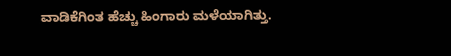ವಾಡಿಕೆಗಿಂತ ಹೆಚ್ಚು ಹಿಂಗಾರು ಮಳೆಯಾಗಿತ್ತು.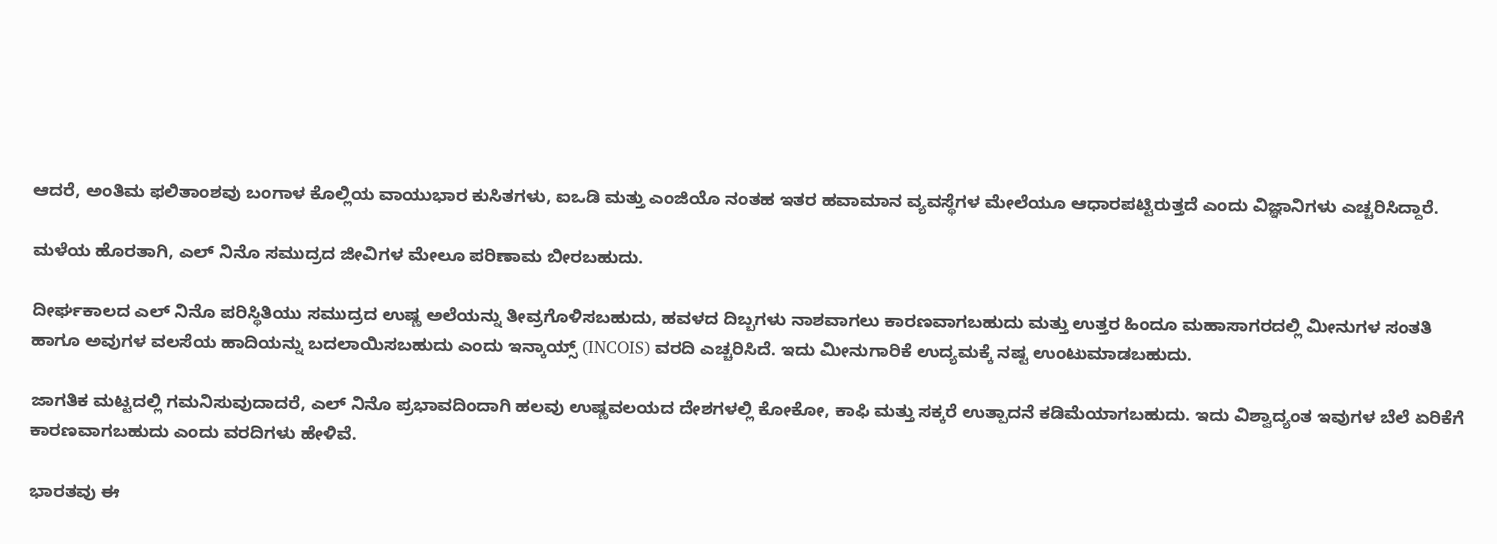ಆದರೆ, ಅಂತಿಮ ಫಲಿತಾಂಶವು ಬಂಗಾಳ ಕೊಲ್ಲಿಯ ವಾಯುಭಾರ ಕುಸಿತಗಳು, ಐಒಡಿ ಮತ್ತು ಎಂಜಿಯೊ ನಂತಹ ಇತರ ಹವಾಮಾನ ವ್ಯವಸ್ಥೆಗಳ ಮೇಲೆಯೂ ಆಧಾರಪಟ್ಟಿರುತ್ತದೆ ಎಂದು ವಿಜ್ಞಾನಿಗಳು ಎಚ್ಚರಿಸಿದ್ದಾರೆ.

ಮಳೆಯ ಹೊರತಾಗಿ, ಎಲ್ ನಿನೊ ಸಮುದ್ರದ ಜೀವಿಗಳ ಮೇಲೂ ಪರಿಣಾಮ ಬೀರಬಹುದು.

ದೀರ್ಘಕಾಲದ ಎಲ್ ನಿನೊ ಪರಿಸ್ಥಿತಿಯು ಸಮುದ್ರದ ಉಷ್ಣ ಅಲೆಯನ್ನು ತೀವ್ರಗೊಳಿಸಬಹುದು, ಹವಳದ ದಿಬ್ಬಗಳು ನಾಶವಾಗಲು ಕಾರಣವಾಗಬಹುದು ಮತ್ತು ಉತ್ತರ ಹಿಂದೂ ಮಹಾಸಾಗರದಲ್ಲಿ ಮೀನುಗಳ ಸಂತತಿ ಹಾಗೂ ಅವುಗಳ ವಲಸೆಯ ಹಾದಿಯನ್ನು ಬದಲಾಯಿಸಬಹುದು ಎಂದು ಇನ್ಕಾಯ್ಸ್ (INCOIS) ವರದಿ ಎಚ್ಚರಿಸಿದೆ. ಇದು ಮೀನುಗಾರಿಕೆ ಉದ್ಯಮಕ್ಕೆ ನಷ್ಟ ಉಂಟುಮಾಡಬಹುದು.

ಜಾಗತಿಕ ಮಟ್ಟದಲ್ಲಿ ಗಮನಿಸುವುದಾದರೆ, ಎಲ್ ನಿನೊ ಪ್ರಭಾವದಿಂದಾಗಿ ಹಲವು ಉಷ್ಣವಲಯದ ದೇಶಗಳಲ್ಲಿ ಕೋಕೋ, ಕಾಫಿ ಮತ್ತು ಸಕ್ಕರೆ ಉತ್ಪಾದನೆ ಕಡಿಮೆಯಾಗಬಹುದು. ಇದು ವಿಶ್ವಾದ್ಯಂತ ಇವುಗಳ ಬೆಲೆ ಏರಿಕೆಗೆ ಕಾರಣವಾಗಬಹುದು ಎಂದು ವರದಿಗಳು ಹೇಳಿವೆ.

ಭಾರತವು ಈ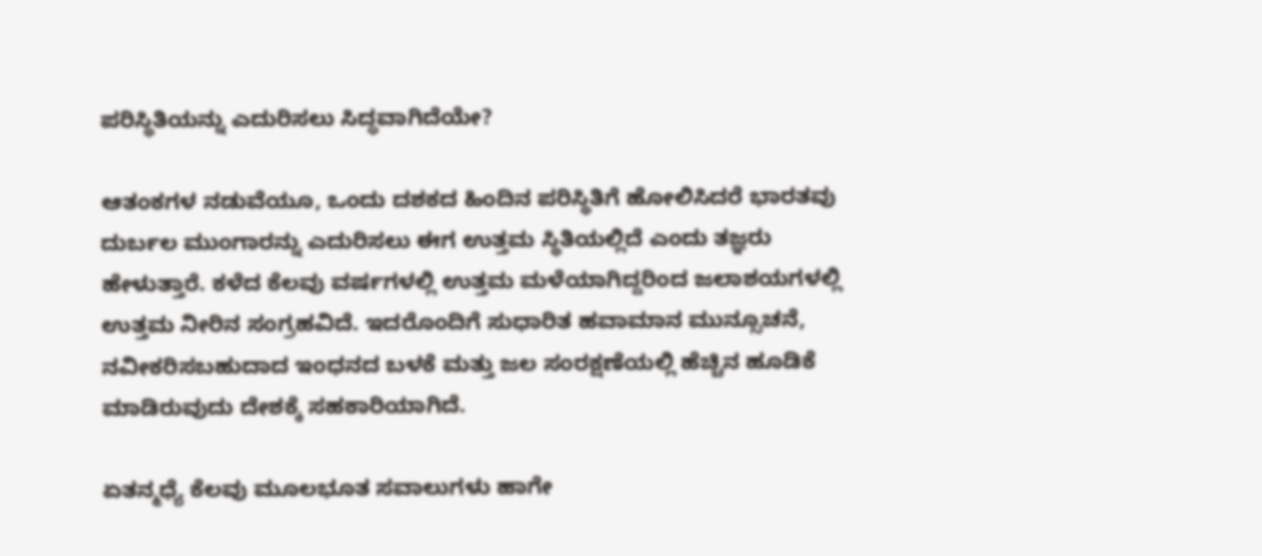ಪರಿಸ್ಥಿತಿಯನ್ನು ಎದುರಿಸಲು ಸಿದ್ಧವಾಗಿದೆಯೇ?

ಆತಂಕಗಳ ನಡುವೆಯೂ, ಒಂದು ದಶಕದ ಹಿಂದಿನ ಪರಿಸ್ಥಿತಿಗೆ ಹೋಲಿಸಿದರೆ ಭಾರತವು ದುರ್ಬಲ ಮುಂಗಾರನ್ನು ಎದುರಿಸಲು ಈಗ ಉತ್ತಮ ಸ್ಥಿತಿಯಲ್ಲಿದೆ ಎಂದು ತಜ್ಞರು ಹೇಳುತ್ತಾರೆ. ಕಳೆದ ಕೆಲವು ವರ್ಷಗಳಲ್ಲಿ ಉತ್ತಮ ಮಳೆಯಾಗಿದ್ದರಿಂದ ಜಲಾಶಯಗಳಲ್ಲಿ ಉತ್ತಮ ನೀರಿನ ಸಂಗ್ರಹವಿದೆ. ಇದರೊಂದಿಗೆ ಸುಧಾರಿತ ಹವಾಮಾನ ಮುನ್ಸೂಚನೆ, ನವೀಕರಿಸಬಹುದಾದ ಇಂಧನದ ಬಳಕೆ ಮತ್ತು ಜಲ ಸಂರಕ್ಷಣೆಯಲ್ಲಿ ಹೆಚ್ಚಿನ ಹೂಡಿಕೆ ಮಾಡಿರುವುದು ದೇಶಕ್ಕೆ ಸಹಕಾರಿಯಾಗಿದೆ.

ಏತನ್ಮಧ್ಯೆ ಕೆಲವು ಮೂಲಭೂತ ಸವಾಲುಗಳು ಹಾಗೇ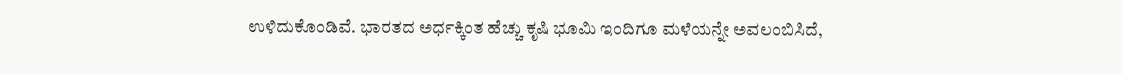ಉಳಿದುಕೊಂಡಿವೆ. ಭಾರತದ ಅರ್ಧಕ್ಕಿಂತ ಹೆಚ್ಚು ಕೃಷಿ ಭೂಮಿ ಇಂದಿಗೂ ಮಳೆಯನ್ನೇ ಅವಲಂಬಿಸಿದೆ,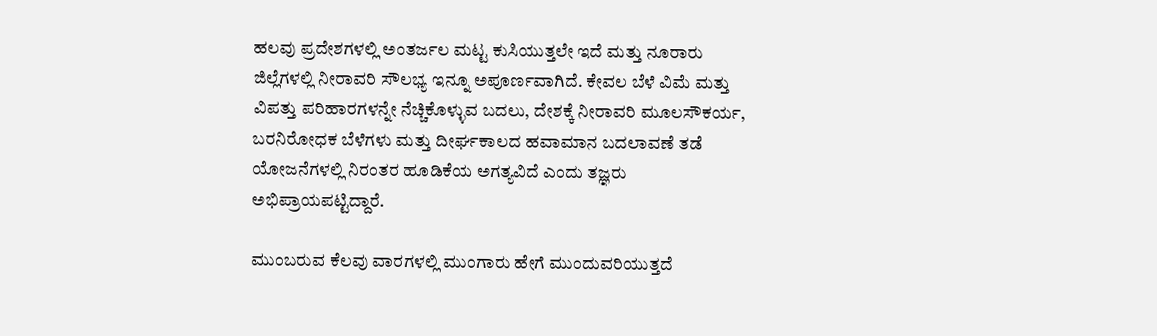ಹಲವು ಪ್ರದೇಶಗಳಲ್ಲಿ ಅಂತರ್ಜಲ ಮಟ್ಟ ಕುಸಿಯುತ್ತಲೇ ಇದೆ ಮತ್ತು ನೂರಾರು ಜಿಲ್ಲೆಗಳಲ್ಲಿ ನೀರಾವರಿ ಸೌಲಭ್ಯ ಇನ್ನೂ ಅಪೂರ್ಣವಾಗಿದೆ. ಕೇವಲ ಬೆಳೆ ವಿಮೆ ಮತ್ತು ವಿಪತ್ತು ಪರಿಹಾರಗಳನ್ನೇ ನೆಚ್ಚಿಕೊಳ್ಳುವ ಬದಲು, ದೇಶಕ್ಕೆ ನೀರಾವರಿ ಮೂಲಸೌಕರ್ಯ, ಬರನಿರೋಧಕ ಬೆಳೆಗಳು ಮತ್ತು ದೀರ್ಘಕಾಲದ ಹವಾಮಾನ ಬದಲಾವಣೆ ತಡೆ ಯೋಜನೆಗಳಲ್ಲಿ ನಿರಂತರ ಹೂಡಿಕೆಯ ಅಗತ್ಯವಿದೆ ಎಂದು ತಜ್ಞರು ಅಭಿಪ್ರಾಯಪಟ್ಟಿದ್ದಾರೆ.

ಮುಂಬರುವ ಕೆಲವು ವಾರಗಳಲ್ಲಿ ಮುಂಗಾರು ಹೇಗೆ ಮುಂದುವರಿಯುತ್ತದೆ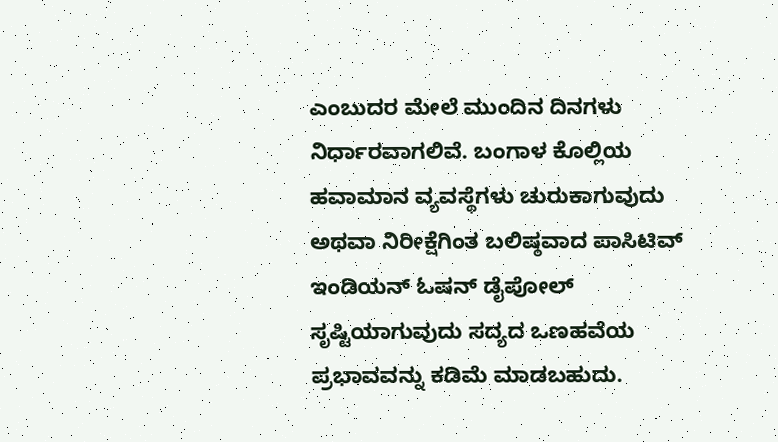ಎಂಬುದರ ಮೇಲೆ ಮುಂದಿನ ದಿನಗಳು ನಿರ್ಧಾರವಾಗಲಿವೆ. ಬಂಗಾಳ ಕೊಲ್ಲಿಯ ಹವಾಮಾನ ವ್ಯವಸ್ಥೆಗಳು ಚುರುಕಾಗುವುದು ಅಥವಾ ನಿರೀಕ್ಷೆಗಿಂತ ಬಲಿಷ್ಠವಾದ ಪಾಸಿಟಿವ್ ಇಂಡಿಯನ್ ಓಷನ್ ಡೈಪೋಲ್ ಸೃಷ್ಟಿಯಾಗುವುದು ಸದ್ಯದ ಒಣಹವೆಯ ಪ್ರಭಾವವನ್ನು ಕಡಿಮೆ ಮಾಡಬಹುದು.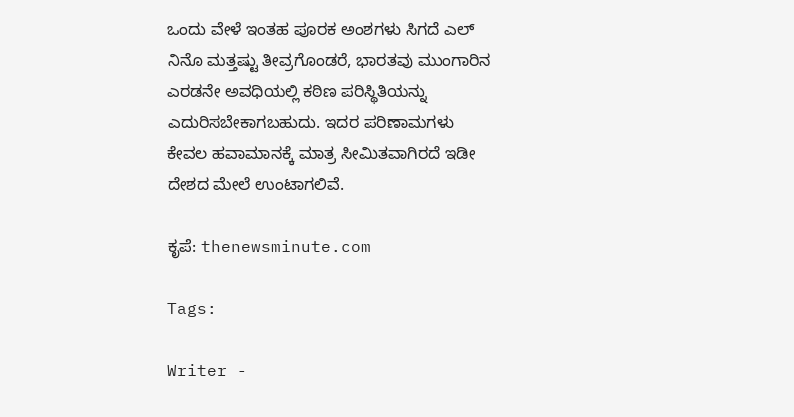ಒಂದು ವೇಳೆ ಇಂತಹ ಪೂರಕ ಅಂಶಗಳು ಸಿಗದೆ ಎಲ್ ನಿನೊ ಮತ್ತಷ್ಟು ತೀವ್ರಗೊಂಡರೆ, ಭಾರತವು ಮುಂಗಾರಿನ ಎರಡನೇ ಅವಧಿಯಲ್ಲಿ ಕಠಿಣ ಪರಿಸ್ಥಿತಿಯನ್ನು ಎದುರಿಸಬೇಕಾಗಬಹುದು. ಇದರ ಪರಿಣಾಮಗಳು ಕೇವಲ ಹವಾಮಾನಕ್ಕೆ ಮಾತ್ರ ಸೀಮಿತವಾಗಿರದೆ ಇಡೀ ದೇಶದ ಮೇಲೆ ಉಂಟಾಗಲಿವೆ.

ಕೃಪೆ: thenewsminute.com

Tags:

Writer -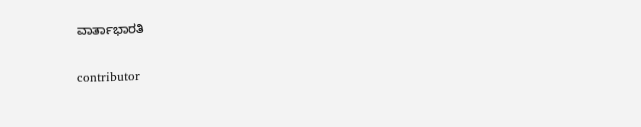ವಾರ್ತಾಭಾರತಿ

contributor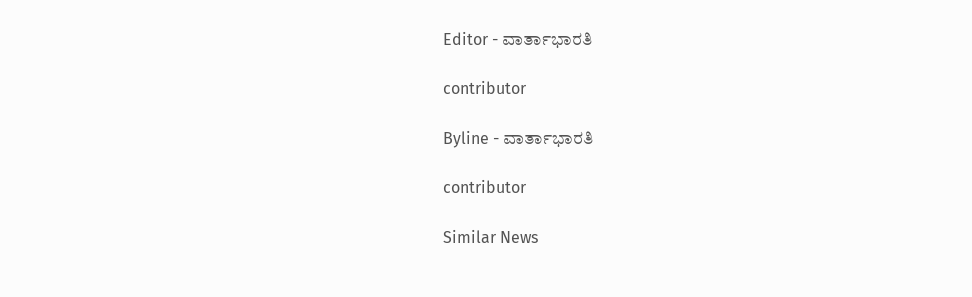Editor - ವಾರ್ತಾಭಾರತಿ

contributor

Byline - ವಾರ್ತಾಭಾರತಿ

contributor

Similar News